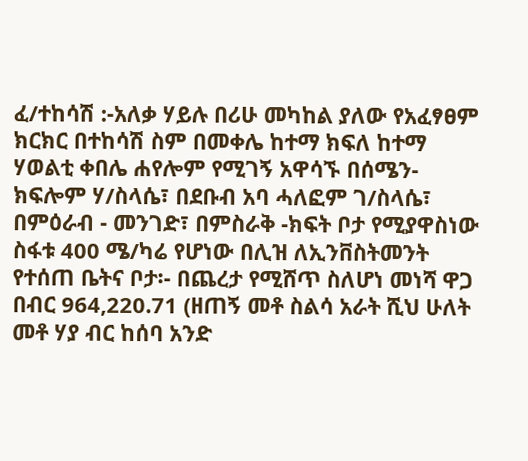ፈ/ተከሳሽ :-አለቃ ሃይሉ በሪሁ መካከል ያለው የአፈፃፀም ክርክር በተከሳሽ ስም በመቀሌ ከተማ ክፍለ ከተማ ሃወልቲ ቀበሌ ሐየሎም የሚገኝ አዋሳኙ በሰሜን-ክፍሎም ሃ/ስላሴ፣ በደቡብ አባ ሓለፎም ገ/ስላሴ፣ በምዕራብ - መንገድ፣ በምስራቅ -ክፍት ቦታ የሚያዋስነው ስፋቱ 400 ሜ/ካሬ የሆነው በሊዝ ለኢንቨስትመንት የተሰጠ ቤትና ቦታ፡- በጨረታ የሚሸጥ ስለሆነ መነሻ ዋጋ በብር 964,220.71 (ዘጠኝ መቶ ስልሳ አራት ሺህ ሁለት መቶ ሃያ ብር ከሰባ አንድ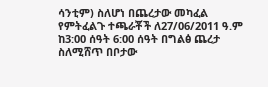ሳንቲም) ስለሆነ በጨረታው መካፈል የምትፈልጉ ተጫራቾች ለ27/06/2011 ዓ.ም ከ3:00 ሰዓት 6:00 ሰዓት በግልፅ ጨረታ ስለሚሸጥ በቦታው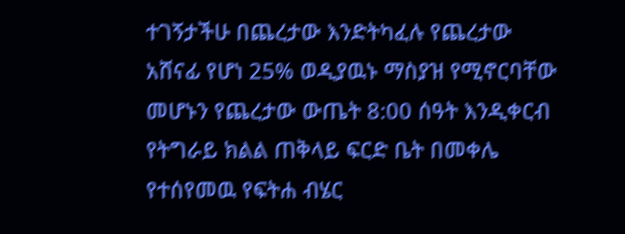ተገኝታችሁ በጨረታው እንድትካፈሉ የጨረታው አሸናፊ የሆነ 25% ወዲያዉኑ ማስያዝ የሚኖርባቸው መሆኑን የጨረታው ውጤት 8:00 ሰዓት እንዲቀርብ የትግራይ ክልል ጠቅላይ ፍርድ ቤት በመቀሌ የተሰየመዉ የፍትሐ ብሄር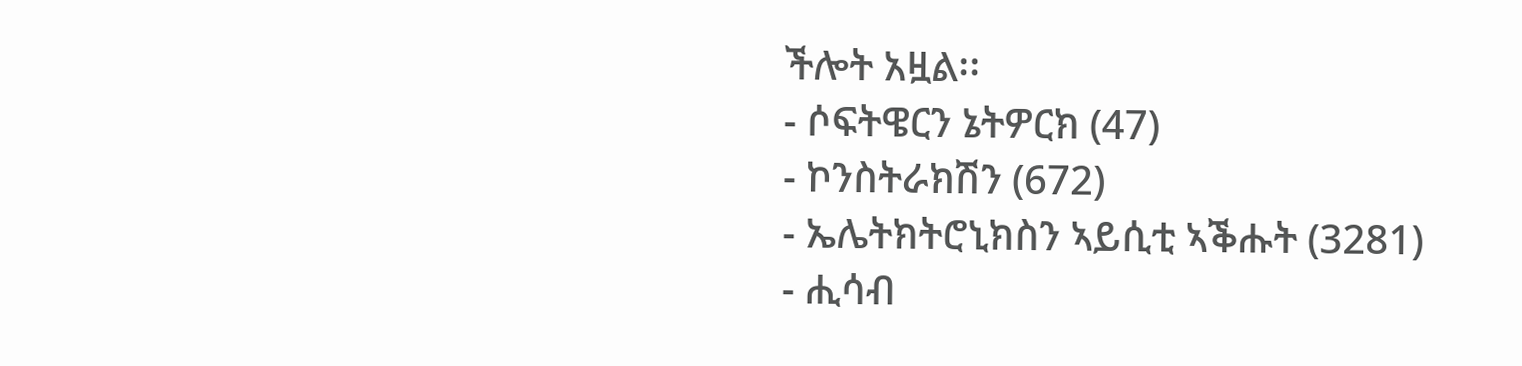ችሎት አዟል፡፡
- ሶፍትዌርን ኔትዎርክ (47)
- ኮንስትራክሽን (672)
- ኤሌትክትሮኒክስን ኣይሲቲ ኣቕሑት (3281)
- ሒሳብ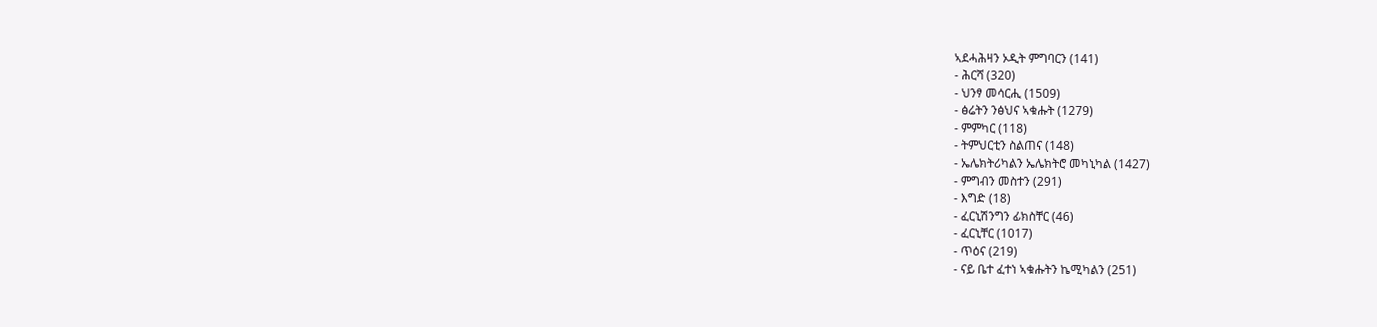ኣደሓሕዛን ኦዲት ምግባርን (141)
- ሕርሻ (320)
- ህንፃ መሳርሒ (1509)
- ፅሬትን ንፅህና ኣቁሑት (1279)
- ምምካር (118)
- ትምህርቲን ስልጠና (148)
- ኤሌክትሪካልን ኤሌክትሮ መካኒካል (1427)
- ምግብን መስተን (291)
- እግድ (18)
- ፈርኒሽንግን ፊክስቸር (46)
- ፈርኒቸር (1017)
- ጥዕና (219)
- ናይ ቤተ ፈተነ ኣቁሑትን ኬሚካልን (251)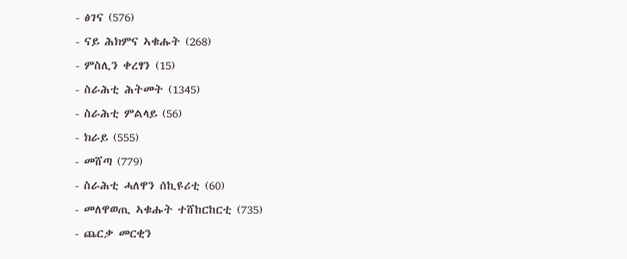- ፅገና (576)
- ናይ ሕክምና ኣቁሑት (268)
- ምስሊን ቀረፃን (15)
- ስራሕቲ ሕትመት (1345)
- ስራሕቲ ምልላይ (56)
- ክራይ (555)
- መሸጣ (779)
- ስራሕቲ ሓለዋን ሰኪዩሪቲ (60)
- መለዋወጢ ኣቁሑት ተሸከርከርቲ (735)
- ጨርቃ መርቂን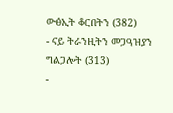ውፅኢት ቆርበትን (382)
- ናይ ትራንዚትን መጋዓዝያን ግልጋሎት (313)
-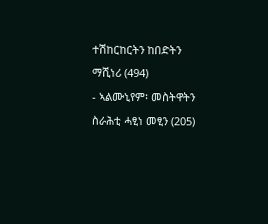ተሽከርከርትን ከበድትን ማሺነሪ (494)
- ኣልሙኒየም፡ መስትዋትን ስራሕቲ ሓፂነ መፂን (205)